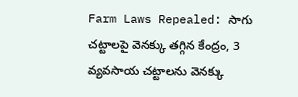Farm Laws Repealed: సాగు చట్టాలపై వెనక్కు తగ్గిన కేంద్రం, 3 వ్యవసాయ చట్టాలను వెనక్కు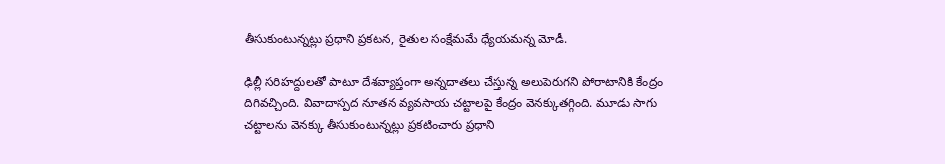తీసుకుంటున్నట్లు ప్రధాని ప్రకటన, రైతుల సంక్షేమమే ధ్యేయమన్న మోడీ.

ఢిల్లీ సరిహద్దులతో పాటూ దేశవ్యాప్తంగా అన్నదాతలు చేస్తున్న అలుపెరుగని పోరాటానికి కేంద్రం దిగివచ్చింది. వివాదాస్పద నూతన వ్యవసాయ చట్టాలపై కేంద్రం వెనక్కుతగ్గింది. మూడు సాగు చట్టాలను వెనక్కు తీసుకుంటున్నట్లు ప్రకటించారు ప్రధాని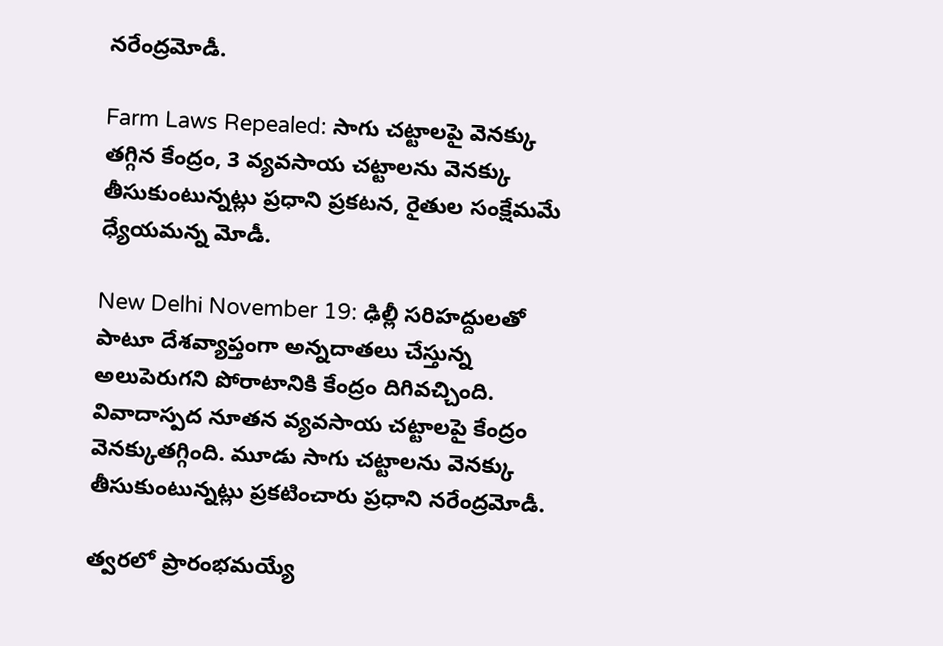నరేంద్రమోడీ.

Farm Laws Repealed: సాగు చట్టాలపై వెనక్కు తగ్గిన కేంద్రం, 3 వ్యవసాయ చట్టాలను వెనక్కు తీసుకుంటున్నట్లు ప్రధాని ప్రకటన, రైతుల సంక్షేమమే ధ్యేయమన్న మోడీ.

New Delhi November 19: ఢిల్లీ సరిహద్దులతో పాటూ దేశవ్యాప్తంగా అన్నదాతలు చేస్తున్న అలుపెరుగని పోరాటానికి కేంద్రం దిగివచ్చింది. వివాదాస్పద నూతన వ్యవసాయ చట్టాలపై కేంద్రం వెనక్కుతగ్గింది. మూడు సాగు చట్టాలను వెనక్కు తీసుకుంటున్నట్లు ప్రకటించారు ప్రధాని నరేంద్రమోడీ.

త్వరలో ప్రారంభమయ్యే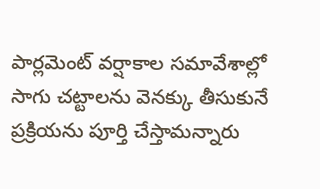పార్లమెంట్ వర్షాకాల సమావేశాల్లో సాగు చట్టాలను వెనక్కు తీసుకునే ప్రక్రియను పూర్తి చేస్తామన్నారు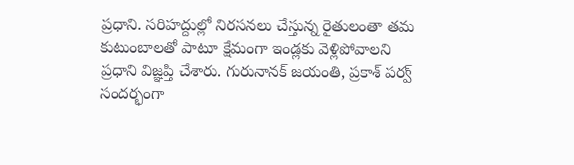ప్రధాని. సరిహద్దుల్లో నిరసనలు చేస్తున్న రైతులంతా తమ కుటుంబాలతో పాటూ క్షేమంగా ఇండ్లకు వెళ్లిపోవాలని ప్రధాని విజ్ఞప్తి చేశారు. గురునానక్ జయంతి, ప్రకాశ్ పర్వ్ సందర్భంగా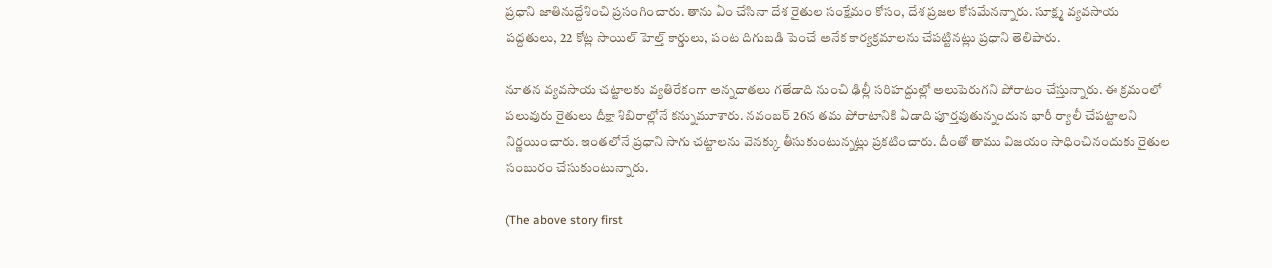ప్రధాని జాతినుద్దేశించి ప్రసంగించారు. తాను ఏం చేసినా దేశ రైతుల సంక్షేమం కోసం, దేశ ప్రజల కోసమేనన్నారు. సూక్ష్మ వ్యవసాయ పద్దతులు, 22 కోట్ల సాయిల్ హెల్త్ కార్డులు, పంట దిగుబడి పెంచే అనేక కార్యక్రమాలను చేపట్టినట్లు ప్రధాని తెలిపారు.

నూతన వ్యవసాయ చట్టాలకు వ్యతిరేకంగా అన్నదాతలు గతేడాది నుంచి ఢిల్లీ సరిహద్దుల్లో అలుపెరుగని పోరాటం చేస్తున్నారు. ఈ క్రమంలో పలువురు రైతులు దీక్షా శిబిరాల్లోనే కన్నుమూశారు. నవంబర్ 26న తమ పోరాటానికి ఏడాది పూర్తవుతున్నందున భారీ ర్యాలీ చేపట్టాలని నిర్ణయించారు. ఇంతలోనే ప్రధాని సాగు చట్టాలను వెనక్కు తీసుకుంటున్నట్లు ప్రకటించారు. దీంతో తాము విజయం సాధించినందుకు రైతుల సంబురం చేసుకుంటున్నారు.

(The above story first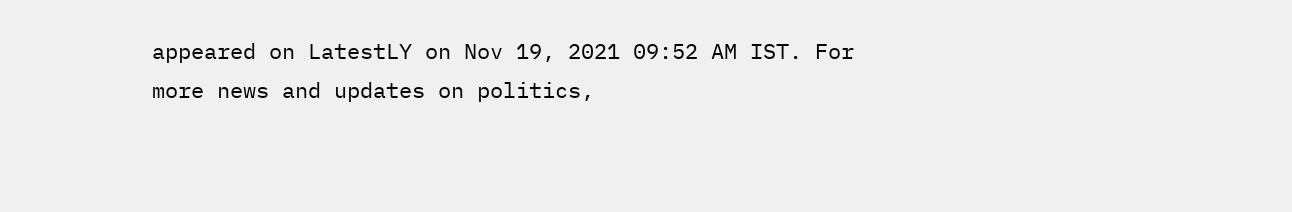appeared on LatestLY on Nov 19, 2021 09:52 AM IST. For more news and updates on politics,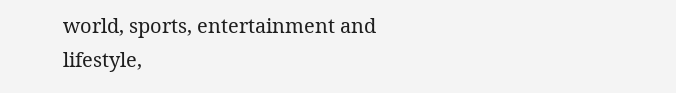world, sports, entertainment and lifestyle,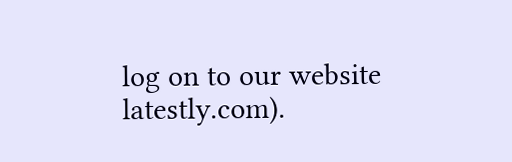log on to our website latestly.com).